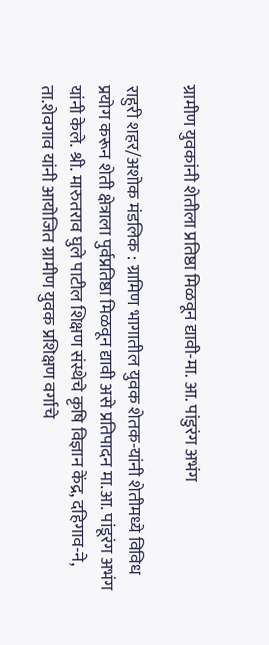ग्रामीण युवकांनी शेतीला प्रतिष्ठा मिळवून द्यावी-मा. आ. पांडुरंग अभंग

राहुरी शहर/अशोक मंडलिक : ग्रामिण भागातील युवक शेतक-यांनी शेतीमध्ये विविध प्रयोग करून शेती क्षेत्राला पुर्वप्रतिष्ठा मिळवून द्यावी असे प्रतिपादन मा.आ. पांडूरंग अभंग यांनी केले. श्री. मारुतराव घुले पाटील शिक्षण संस्थेचे कृषि विज्ञान केंद्र, दहिगाव-ने, ता.शेवगाव यांनी आयोजित ग्रामीण युवक प्रशिक्षण वर्गाचे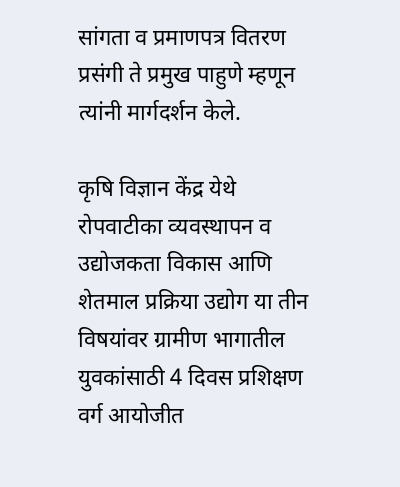सांगता व प्रमाणपत्र वितरण प्रसंगी ते प्रमुख पाहुणे म्हणून त्यांनी मार्गदर्शन केले.

कृषि विज्ञान केंद्र येथे रोपवाटीका व्यवस्थापन व उद्योजकता विकास आणि शेतमाल प्रक्रिया उद्योग या तीन विषयांवर ग्रामीण भागातील युवकांसाठी 4 दिवस प्रशिक्षण वर्ग आयोजीत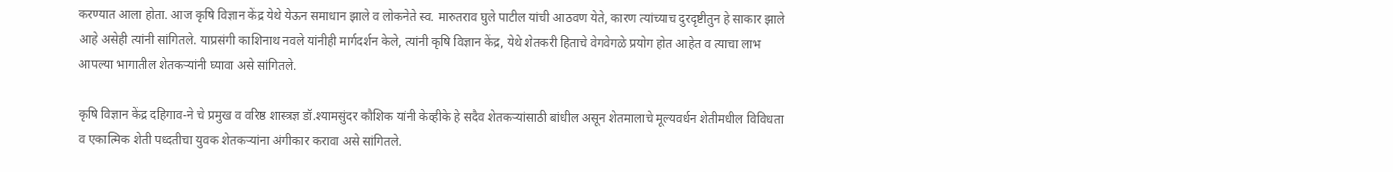करण्यात आला होता. आज कृषि विज्ञान केंद्र येथे येऊन समाधान झाले व लोकनेते स्व. मारुतराव घुले पाटील यांची आठवण येते, कारण त्यांच्याच दुरदृष्टीतुन हे साकार झाले आहे असेही त्यांनी सांगितले. याप्रसंगी काशिनाथ नवले यांनीही मार्गदर्शन केले, त्यांनी कृषि विज्ञान केंद्र, येथे शेतकरी हिताचे वेगवेगळे प्रयोग होत आहेत व त्याचा लाभ आपल्या भागातील शेतकऱ्यांनी घ्यावा असे सांगितले.

कृषि विज्ञान केंद्र दहिगाव-ने चे प्रमुख व वरिष्ठ शास्त्रज्ञ डॉ.श्यामसुंदर कौशिक यांनी केव्हीके हे सदैव शेतकऱ्यांसाठी बांधील असून शेतमालाचे मूल्यवर्धन शेतीमधील विविधता व एकात्मिक शेती पध्दतीचा युवक शेतकऱ्यांना अंगीकार करावा असे सांगितले.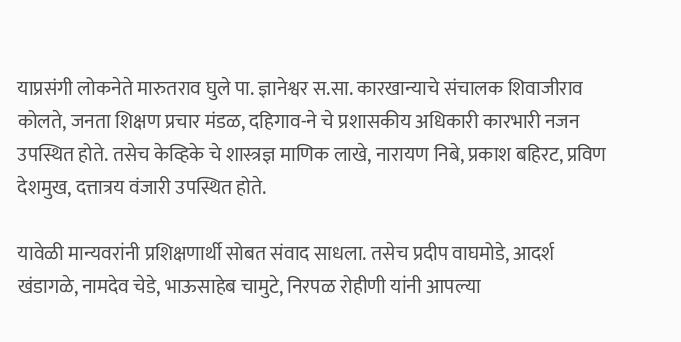याप्रसंगी लोकनेते मारुतराव घुले पा. ज्ञानेश्वर स.सा. कारखान्याचे संचालक शिवाजीराव कोलते, जनता शिक्षण प्रचार मंडळ, दहिगाव-ने चे प्रशासकीय अधिकारी कारभारी नजन उपस्थित होते. तसेच केव्हिके चे शास्त्रज्ञ माणिक लाखे, नारायण निबे, प्रकाश बहिरट, प्रविण देशमुख, दत्तात्रय वंजारी उपस्थित होते.

यावेळी मान्यवरांनी प्रशिक्षणार्थी सोबत संवाद साधला. तसेच प्रदीप वाघमोडे, आदर्श खंडागळे, नामदेव चेडे, भाऊसाहेब चामुटे, निरपळ रोहीणी यांनी आपल्या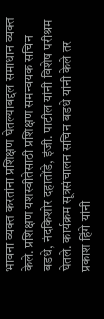भावना व्यक्त करतांना प्रशिक्षण घेतल्याबद्दल समाधान व्यक्त केले. प्रशिक्षण यशस्वीतेसाठी प्रशिक्षण समन्वयक सचिन बडधे, नंदकिशोर दहातोंडे, इंजी. पाटील यांनी विशेष परीश्रम घेतले. कार्यक्रम सूत्रसंचालन सचिन बडधे यांनी केले तर प्रकाश हिंगे यांनी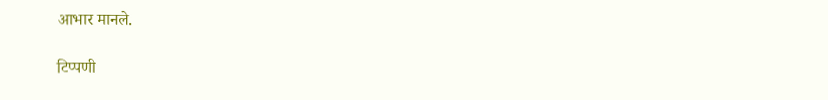आभार मानले.

टिप्पणी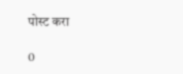पोस्ट करा

0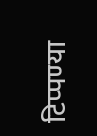टिप्पण्या